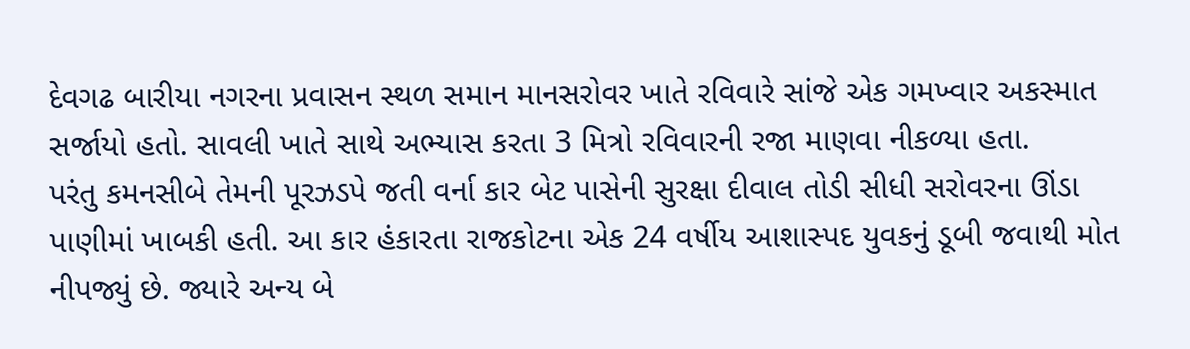દેવગઢ બારીયા નગરના પ્રવાસન સ્થળ સમાન માનસરોવર ખાતે રવિવારે સાંજે એક ગમખ્વાર અકસ્માત સર્જાયો હતો. સાવલી ખાતે સાથે અભ્યાસ કરતા 3 મિત્રો રવિવારની રજા માણવા નીકળ્યા હતા.
પરંતુ કમનસીબે તેમની પૂરઝડપે જતી વર્ના કાર બેટ પાસેની સુરક્ષા દીવાલ તોડી સીધી સરોવરના ઊંડા પાણીમાં ખાબકી હતી. આ કાર હંકારતા રાજકોટના એક 24 વર્ષીય આશાસ્પદ યુવકનું ડૂબી જવાથી મોત નીપજ્યું છે. જ્યારે અન્ય બે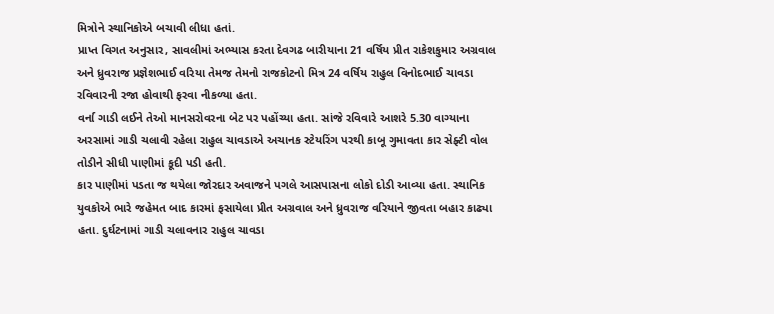મિત્રોને સ્થાનિકોએ બચાવી લીધા હતાં.
પ્રાપ્ત વિગત અનુસાર, સાવલીમાં અભ્યાસ કરતા દેવગઢ બારીયાના 21 વર્ષિય પ્રીત રાકેશકુમાર અગ્રવાલ અને ધ્રુવરાજ પ્રજ્ઞેશભાઈ વરિયા તેમજ તેમનો રાજકોટનો મિત્ર 24 વર્ષિય રાહુલ વિનોદભાઈ ચાવડા રવિવારની રજા હોવાથી ફરવા નીકળ્યા હતા.
વર્ના ગાડી લઈને તેઓ માનસરોવરના બેટ પર પહોંચ્યા હતા. સાંજે રવિવારે આશરે 5.30 વાગ્યાના અરસામાં ગાડી ચલાવી રહેલા રાહુલ ચાવડાએ અચાનક સ્ટેયરિંગ પરથી કાબૂ ગુમાવતા કાર સેફ્ટી વોલ તોડીને સીધી પાણીમાં કૂદી પડી હતી.
કાર પાણીમાં પડતા જ થયેલા જોરદાર અવાજને પગલે આસપાસના લોકો દોડી આવ્યા હતા. સ્થાનિક યુવકોએ ભારે જહેમત બાદ કારમાં ફસાયેલા પ્રીત અગ્રવાલ અને ધ્રુવરાજ વરિયાને જીવતા બહાર કાઢ્યા હતા. દુર્ઘટનામાં ગાડી ચલાવનાર રાહુલ ચાવડા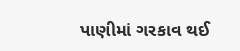પાણીમાં ગરકાવ થઈ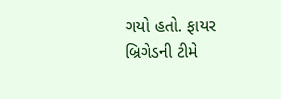ગયો હતો. ફાયર બ્રિગેડની ટીમે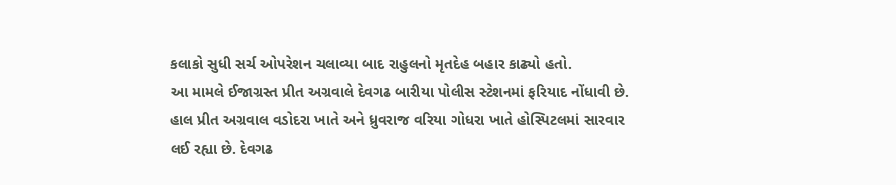કલાકો સુધી સર્ચ ઓપરેશન ચલાવ્યા બાદ રાહુલનો મૃતદેહ બહાર કાઢ્યો હતો.
આ મામલે ઈજાગ્રસ્ત પ્રીત અગ્રવાલે દેવગઢ બારીયા પોલીસ સ્ટેશનમાં ફરિયાદ નોંધાવી છે. હાલ પ્રીત અગ્રવાલ વડોદરા ખાતે અને ધ્રુવરાજ વરિયા ગોધરા ખાતે હોસ્પિટલમાં સારવાર લઈ રહ્યા છે. દેવગઢ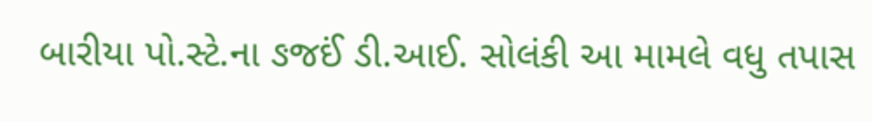બારીયા પો.સ્ટે.ના ઙજઈં ડી.આઈ. સોલંકી આ મામલે વધુ તપાસ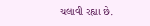ચલાવી રહ્યા છે.